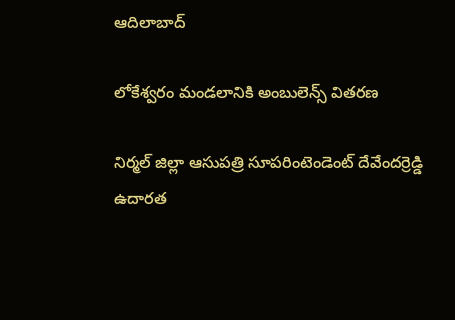ఆదిలాబాద్

లోకేశ్వరం మండలానికి అంబులెన్స్ వితరణ

నిర్మల్ జిల్లా ఆసుపత్రి సూపరింటెండెంట్ దేవేందర్రెడ్డి ఉదారత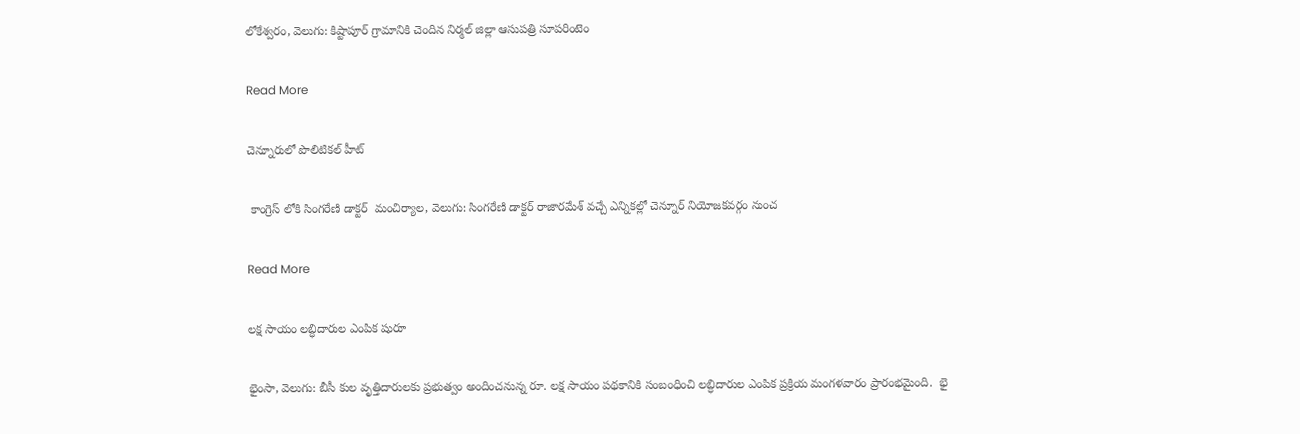లోకేశ్వరం, వెలుగు: కిష్టాపూర్ గ్రామానికి చెందిన నిర్మల్ జిల్లా ఆసుపత్రి సూపరింటెం

Read More

చెన్నూరులో పొలిటికల్ హీట్

 కాంగ్రెస్ లోకి సింగరేణి డాక్టర్  మంచిర్యాల, వెలుగు: సింగరేణి డాక్టర్ రాజారమేశ్ వచ్చే ఎన్నికల్లో చెన్నూర్ నియోజకవర్గం నుంచ

Read More

లక్ష సాయం లబ్ధిదారుల ఎంపిక షురూ

భైంసా, వెలుగు: బీసీ కుల వృత్తిదారులకు ప్రభుత్వం అందించనున్న రూ. లక్ష సాయం పథకానికి సంబంధించి లబ్ధిదారుల ఎంపిక ప్రక్రియ మంగళవారం ప్రారంభమైంది.  భై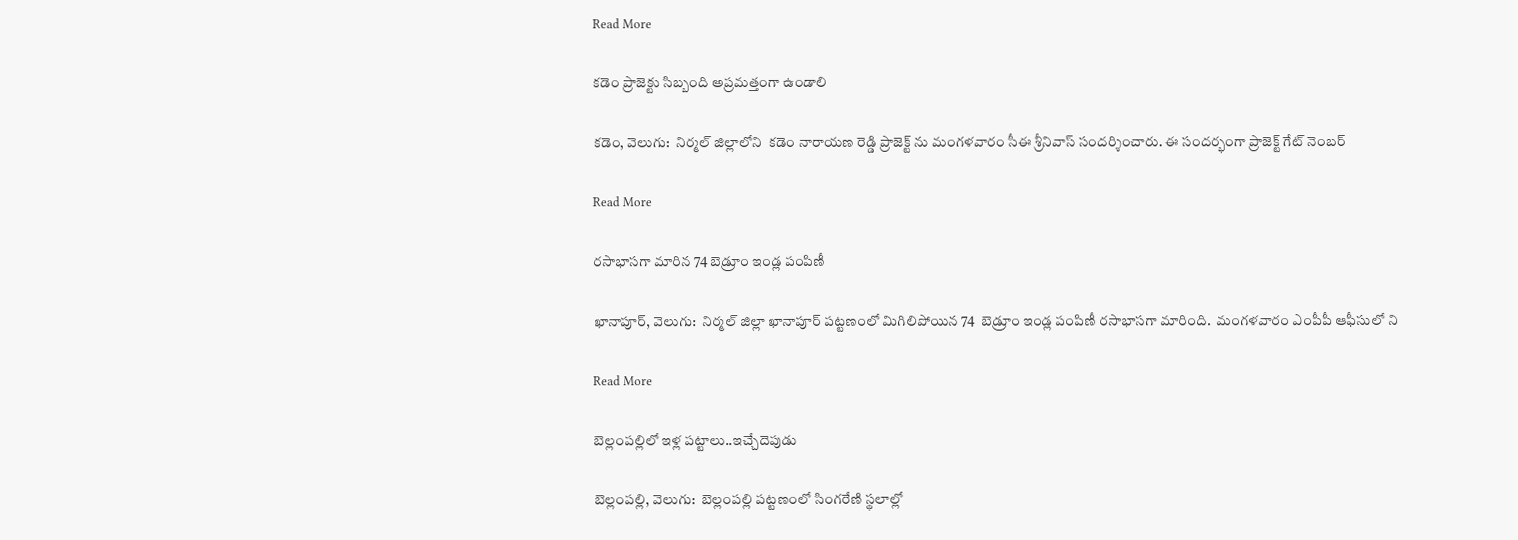Read More

కడెం ప్రాజెక్టు సిబ్బంది అప్రమత్తంగా ఉండాలి

కడెం, వెలుగు:  నిర్మల్ జిల్లాలోని  కడెం నారాయణ రెడ్డి ప్రాజెక్ట్ ను మంగళవారం సీఈ శ్రీనివాస్ సందర్శించారు. ఈ సందర్భంగా ప్రాజెక్ట్ గేట్ నెంబర్

Read More

రసాభాసగా మారిన 74 బెడ్రూం ఇండ్ల పంపిణీ

ఖానాపూర్, వెలుగు:  నిర్మల్ జిల్లా ఖానాపూర్ పట్టణంలో మిగిలిపోయిన 74  బెడ్రూం ఇండ్ల పంపిణీ రసాభాసగా మారింది.  మంగళవారం ఎంపీపీ ఆఫీసులో ని

Read More

బెల్లంపల్లిలో ఇళ్ల పట్టాలు..ఇచ్చేదెపుడు

బెల్లంపల్లి, వెలుగు:  బెల్లంపల్లి పట్టణంలో సింగరేణి స్థలాల్లో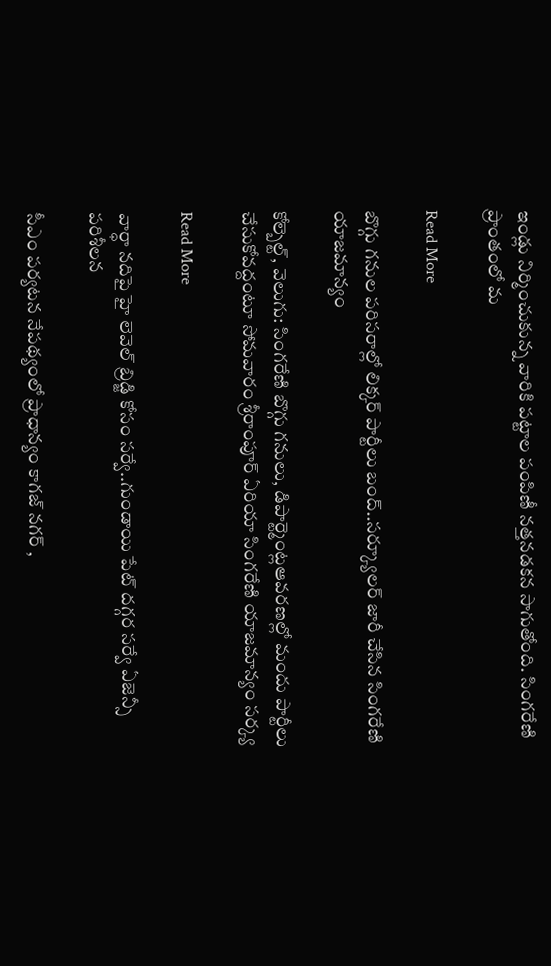ఇండ్లు నిర్మించుకున్న వారికి పట్టాల పంపిణీ నత్తనడకన సాగుతోంది. సింగరేణి ప్రాంతంలో మ

Read More

బొగ్గు గనుల పరిసరాల్లో లిక్కర్ పార్టీలు బంద్..సర్క్యూలర్ జారీ చేసిన సింగరేణి యాజమాన్యం

కోల్బెల్ట్, వెలుగు: సింగరేణి బొగ్గు గనులు, డిపార్ట్మెంట్లఆవరణల్లో మందు పార్టీలు చేసుకోవద్దంటూ సోమవారం శ్రీరాంపూర్ ఏరియా సింగరేణి యాజమాన్యం సర్క్య

Read More

వార్ధా నదిపై హై లెవెల్ బ్రిడ్జి కోసం సర్వే..గుండాయి పేట్ దగ్గర సర్వే ఏజెన్సీ పరిశీలన

సీఎం పర్యటన నేపథ్యంలో ప్రాధాన్యం కాగజ్ నగర్ ,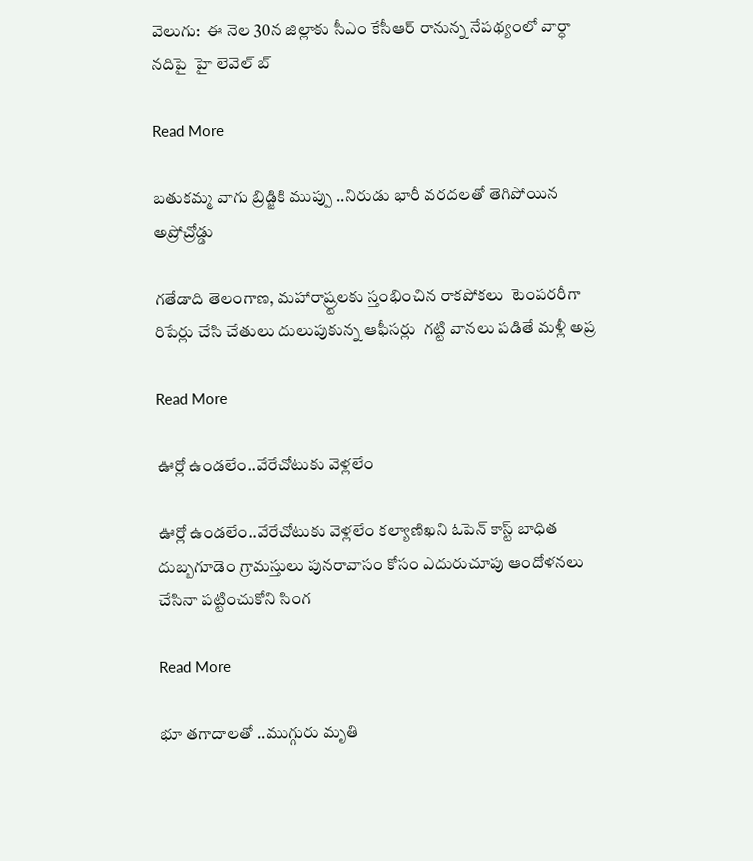వెలుగు:  ఈ నెల 30న జిల్లాకు సీఎం కేసీఆర్ రానున్న నేపథ్యంలో వార్ధా నదిపై  హై లెవెల్ బ్

Read More

బతుకమ్మ వాగు బ్రిడ్జికి ముప్పు ..నిరుడు భారీ వరదలతో తెగిపోయిన అప్రోచ్రోడ్డు

గతేడాది తెలంగాణ, మహారాష్ర్టలకు స్తంభించిన రాకపోకలు  టెంపరరీగా రిపేర్లు చేసి చేతులు దులుపుకున్న ఆఫీసర్లు  గట్టి వానలు పడితే మళ్లీ అప్ర

Read More

ఊర్లో ఉండలేం..వేరేచోటుకు వెళ్లలేం

ఊర్లో ఉండలేం..వేరేచోటుకు వెళ్లలేం కల్యాణిఖని ఓపెన్ కాస్ట్ బాధిత దుబ్బగూడెం గ్రామస్తులు పునరావాసం కోసం ఎదురుచూపు ఆందోళనలు చేసినా పట్టించుకోని సింగ

Read More

భూ తగాదాలతో ..ముగ్గురు మృతి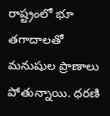రాష్ట్రంలో భూ తగాదాలతో మనుషుల ప్రాణాలు పోతున్నాయి. ధరణి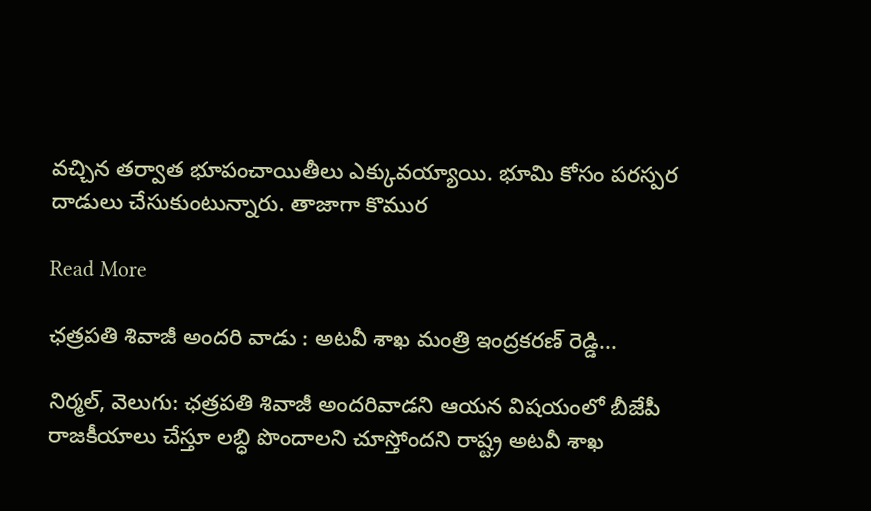వచ్చిన తర్వాత భూపంచాయితీలు ఎక్కువయ్యాయి. భూమి కోసం పరస్పర దాడులు చేసుకుంటున్నారు. తాజాగా కొముర

Read More

ఛత్రపతి శివాజీ అందరి వాడు : అటవీ శాఖ మంత్రి ఇంద్రకరణ్ రెడ్డి...

నిర్మల్, వెలుగు: ఛత్రపతి శివాజీ అందరివాడని ఆయన విషయంలో బీజేపీ రాజకీయాలు చేస్తూ లబ్ధి పొందాలని చూస్తోందని రాష్ట్ర అటవీ శాఖ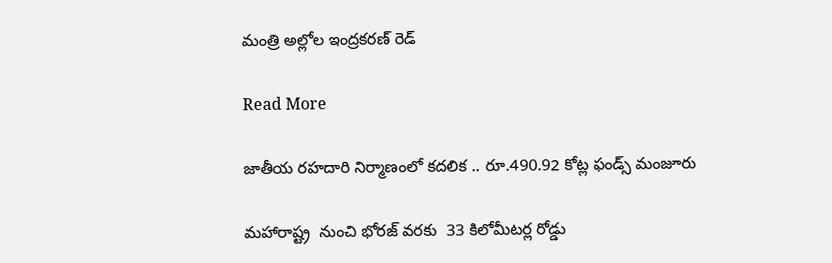మంత్రి అల్లోల ఇంద్రకరణ్ రెడ్

Read More

జాతీయ రహదారి నిర్మాణంలో కదలిక .. రూ.490.92 కోట్ల ఫండ్స్ మంజూరు

మహారాష్ట్ర  నుంచి భోరజ్ వరకు  33 కిలోమీటర్ల రోడ్డు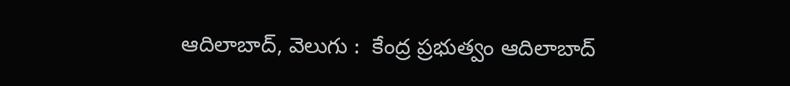ఆదిలాబాద్, వెలుగు :  కేంద్ర ప్రభుత్వం ఆదిలాబాద్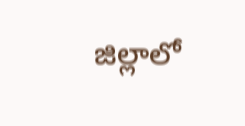జిల్లాలో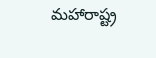మహారాష్ట్ర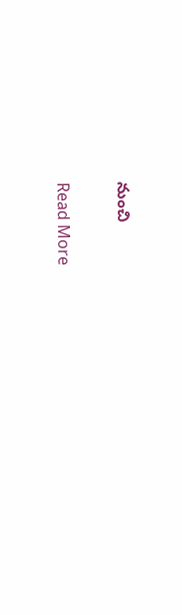నుంచి

Read More